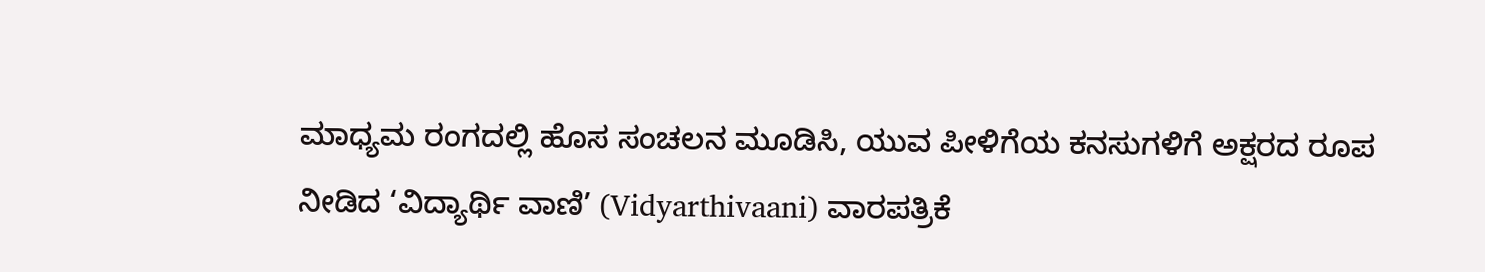ಮಾಧ್ಯಮ ರಂಗದಲ್ಲಿ ಹೊಸ ಸಂಚಲನ ಮೂಡಿಸಿ, ಯುವ ಪೀಳಿಗೆಯ ಕನಸುಗಳಿಗೆ ಅಕ್ಷರದ ರೂಪ ನೀಡಿದ ‘ವಿದ್ಯಾರ್ಥಿ ವಾಣಿ’ (Vidyarthivaani) ವಾರಪತ್ರಿಕೆ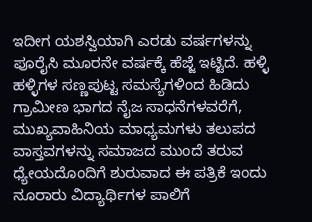ಇದೀಗ ಯಶಸ್ವಿಯಾಗಿ ಎರಡು ವರ್ಷಗಳನ್ನು ಪೂರೈಸಿ ಮೂರನೇ ವರ್ಷಕ್ಕೆ ಹೆಜ್ಜೆ ಇಟ್ಟಿದೆ. ಹಳ್ಳಿ ಹಳ್ಳಿಗಳ ಸಣ್ಣಪುಟ್ಟ ಸಮಸ್ಯೆಗಳಿಂದ ಹಿಡಿದು ಗ್ರಾಮೀಣ ಭಾಗದ ನೈಜ ಸಾಧನೆಗಳವರೆಗೆ, ಮುಖ್ಯವಾಹಿನಿಯ ಮಾಧ್ಯಮಗಳು ತಲುಪದ ವಾಸ್ತವಗಳನ್ನು ಸಮಾಜದ ಮುಂದೆ ತರುವ ಧ್ಯೇಯದೊಂದಿಗೆ ಶುರುವಾದ ಈ ಪತ್ರಿಕೆ ಇಂದು ನೂರಾರು ವಿದ್ಯಾರ್ಥಿಗಳ ಪಾಲಿಗೆ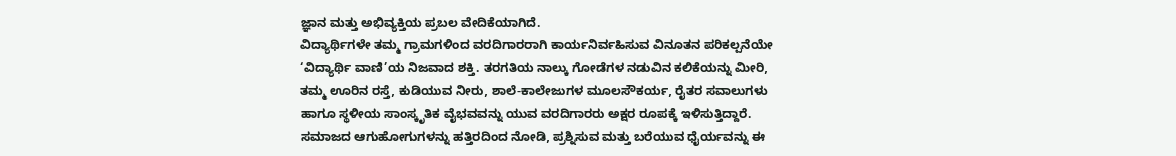ಜ್ಞಾನ ಮತ್ತು ಅಭಿವ್ಯಕ್ತಿಯ ಪ್ರಬಲ ವೇದಿಕೆಯಾಗಿದೆ.
ವಿದ್ಯಾರ್ಥಿಗಳೇ ತಮ್ಮ ಗ್ರಾಮಗಳಿಂದ ವರದಿಗಾರರಾಗಿ ಕಾರ್ಯನಿರ್ವಹಿಸುವ ವಿನೂತನ ಪರಿಕಲ್ಪನೆಯೇ ‘ವಿದ್ಯಾರ್ಥಿ ವಾಣಿ’ಯ ನಿಜವಾದ ಶಕ್ತಿ. ತರಗತಿಯ ನಾಲ್ಕು ಗೋಡೆಗಳ ನಡುವಿನ ಕಲಿಕೆಯನ್ನು ಮೀರಿ, ತಮ್ಮ ಊರಿನ ರಸ್ತೆ, ಕುಡಿಯುವ ನೀರು, ಶಾಲೆ-ಕಾಲೇಜುಗಳ ಮೂಲಸೌಕರ್ಯ, ರೈತರ ಸವಾಲುಗಳು ಹಾಗೂ ಸ್ಥಳೀಯ ಸಾಂಸ್ಕೃತಿಕ ವೈಭವವನ್ನು ಯುವ ವರದಿಗಾರರು ಅಕ್ಷರ ರೂಪಕ್ಕೆ ಇಳಿಸುತ್ತಿದ್ದಾರೆ. ಸಮಾಜದ ಆಗುಹೋಗುಗಳನ್ನು ಹತ್ತಿರದಿಂದ ನೋಡಿ, ಪ್ರಶ್ನಿಸುವ ಮತ್ತು ಬರೆಯುವ ಧೈರ್ಯವನ್ನು ಈ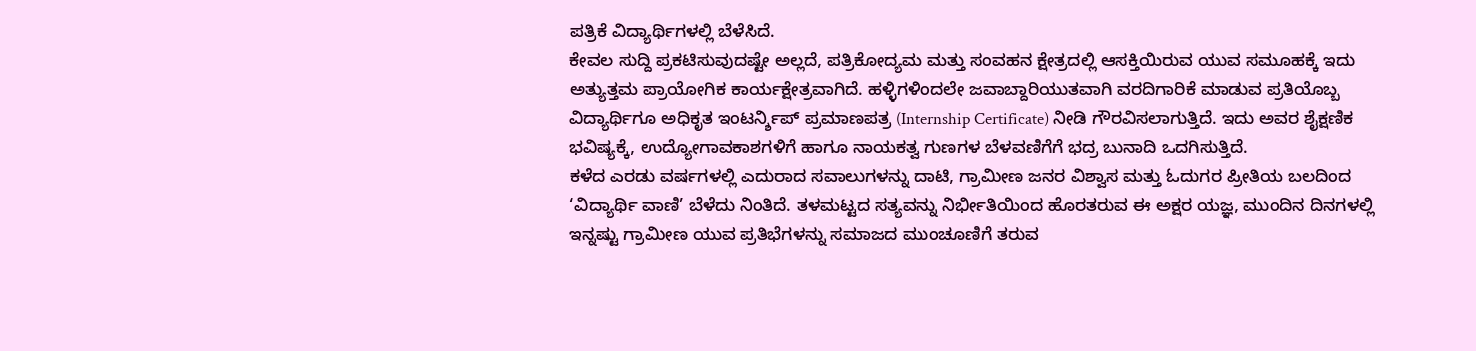ಪತ್ರಿಕೆ ವಿದ್ಯಾರ್ಥಿಗಳಲ್ಲಿ ಬೆಳೆಸಿದೆ.
ಕೇವಲ ಸುದ್ದಿ ಪ್ರಕಟಿಸುವುದಷ್ಟೇ ಅಲ್ಲದೆ, ಪತ್ರಿಕೋದ್ಯಮ ಮತ್ತು ಸಂವಹನ ಕ್ಷೇತ್ರದಲ್ಲಿ ಆಸಕ್ತಿಯಿರುವ ಯುವ ಸಮೂಹಕ್ಕೆ ಇದು ಅತ್ಯುತ್ತಮ ಪ್ರಾಯೋಗಿಕ ಕಾರ್ಯಕ್ಷೇತ್ರವಾಗಿದೆ. ಹಳ್ಳಿಗಳಿಂದಲೇ ಜವಾಬ್ದಾರಿಯುತವಾಗಿ ವರದಿಗಾರಿಕೆ ಮಾಡುವ ಪ್ರತಿಯೊಬ್ಬ ವಿದ್ಯಾರ್ಥಿಗೂ ಅಧಿಕೃತ ಇಂಟರ್ನ್ಶಿಪ್ ಪ್ರಮಾಣಪತ್ರ (Internship Certificate) ನೀಡಿ ಗೌರವಿಸಲಾಗುತ್ತಿದೆ. ಇದು ಅವರ ಶೈಕ್ಷಣಿಕ ಭವಿಷ್ಯಕ್ಕೆ, ಉದ್ಯೋಗಾವಕಾಶಗಳಿಗೆ ಹಾಗೂ ನಾಯಕತ್ವ ಗುಣಗಳ ಬೆಳವಣಿಗೆಗೆ ಭದ್ರ ಬುನಾದಿ ಒದಗಿಸುತ್ತಿದೆ.
ಕಳೆದ ಎರಡು ವರ್ಷಗಳಲ್ಲಿ ಎದುರಾದ ಸವಾಲುಗಳನ್ನು ದಾಟಿ, ಗ್ರಾಮೀಣ ಜನರ ವಿಶ್ವಾಸ ಮತ್ತು ಓದುಗರ ಪ್ರೀತಿಯ ಬಲದಿಂದ ‘ವಿದ್ಯಾರ್ಥಿ ವಾಣಿ’ ಬೆಳೆದು ನಿಂತಿದೆ. ತಳಮಟ್ಟದ ಸತ್ಯವನ್ನು ನಿರ್ಭೀತಿಯಿಂದ ಹೊರತರುವ ಈ ಅಕ್ಷರ ಯಜ್ಞ, ಮುಂದಿನ ದಿನಗಳಲ್ಲಿ ಇನ್ನಷ್ಟು ಗ್ರಾಮೀಣ ಯುವ ಪ್ರತಿಭೆಗಳನ್ನು ಸಮಾಜದ ಮುಂಚೂಣಿಗೆ ತರುವ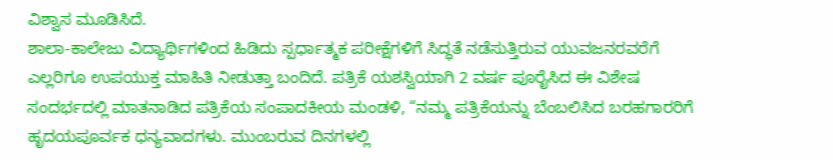ವಿಶ್ವಾಸ ಮೂಡಿಸಿದೆ.
ಶಾಲಾ-ಕಾಲೇಜು ವಿದ್ಯಾರ್ಥಿಗಳಿಂದ ಹಿಡಿದು ಸ್ಪರ್ಧಾತ್ಮಕ ಪರೀಕ್ಷೆಗಳಿಗೆ ಸಿದ್ಧತೆ ನಡೆಸುತ್ತಿರುವ ಯುವಜನರವರೆಗೆ ಎಲ್ಲರಿಗೂ ಉಪಯುಕ್ತ ಮಾಹಿತಿ ನೀಡುತ್ತಾ ಬಂದಿದೆ. ಪತ್ರಿಕೆ ಯಶಸ್ವಿಯಾಗಿ 2 ವರ್ಷ ಪೂರೈಸಿದ ಈ ವಿಶೇಷ ಸಂದರ್ಭದಲ್ಲಿ ಮಾತನಾಡಿದ ಪತ್ರಿಕೆಯ ಸಂಪಾದಕೀಯ ಮಂಡಳಿ, “ನಮ್ಮ ಪತ್ರಿಕೆಯನ್ನು ಬೆಂಬಲಿಸಿದ ಬರಹಗಾರರಿಗೆ ಹೃದಯಪೂರ್ವಕ ಧನ್ಯವಾದಗಳು. ಮುಂಬರುವ ದಿನಗಳಲ್ಲಿ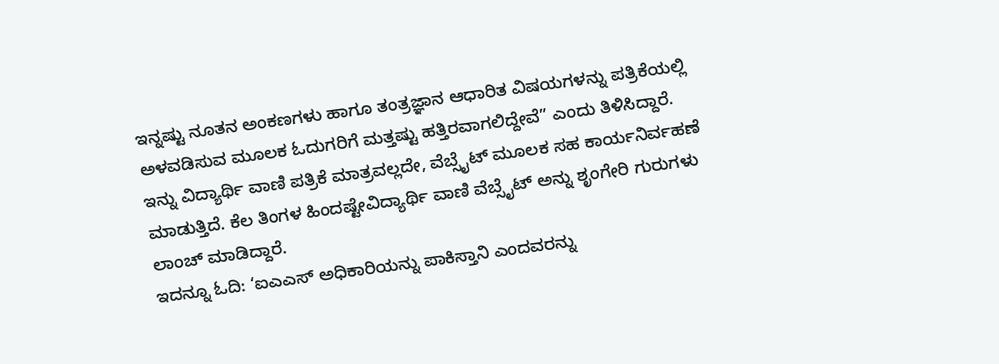ಇನ್ನಷ್ಟು ನೂತನ ಅಂಕಣಗಳು ಹಾಗೂ ತಂತ್ರಜ್ಞಾನ ಆಧಾರಿತ ವಿಷಯಗಳನ್ನು ಪತ್ರಿಕೆಯಲ್ಲಿ ಅಳವಡಿಸುವ ಮೂಲಕ ಓದುಗರಿಗೆ ಮತ್ತಷ್ಟು ಹತ್ತಿರವಾಗಲಿದ್ದೇವೆ” ಎಂದು ತಿಳಿಸಿದ್ದಾರೆ.
ಇನ್ನು ವಿದ್ಯಾರ್ಥಿ ವಾಣಿ ಪತ್ರಿಕೆ ಮಾತ್ರವಲ್ಲದೇ, ವೆಬ್ಸೈಟ್ ಮೂಲಕ ಸಹ ಕಾರ್ಯನಿರ್ವಹಣೆ ಮಾಡುತ್ತಿದೆ. ಕೆಲ ತಿಂಗಳ ಹಿಂದಷ್ಟೇವಿದ್ಯಾರ್ಥಿ ವಾಣಿ ವೆಬ್ಸೈಟ್ ಅನ್ನು ಶೃಂಗೇರಿ ಗುರುಗಳು ಲಾಂಚ್ ಮಾಡಿದ್ದಾರೆ.
ಇದನ್ನೂ ಓದಿ: ‘ಐಎಎಸ್ ಅಧಿಕಾರಿಯನ್ನು ಪಾಕಿಸ್ತಾನಿ ಎಂದವರನ್ನು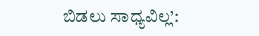ಬಿಡಲು ಸಾಧ್ಯವಿಲ್ಲ’: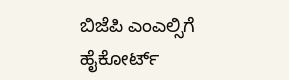ಬಿಜೆಪಿ ಎಂಎಲ್ಸಿಗೆ ಹೈಕೋರ್ಟ್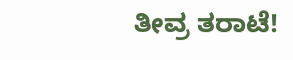ತೀವ್ರ ತರಾಟೆ!